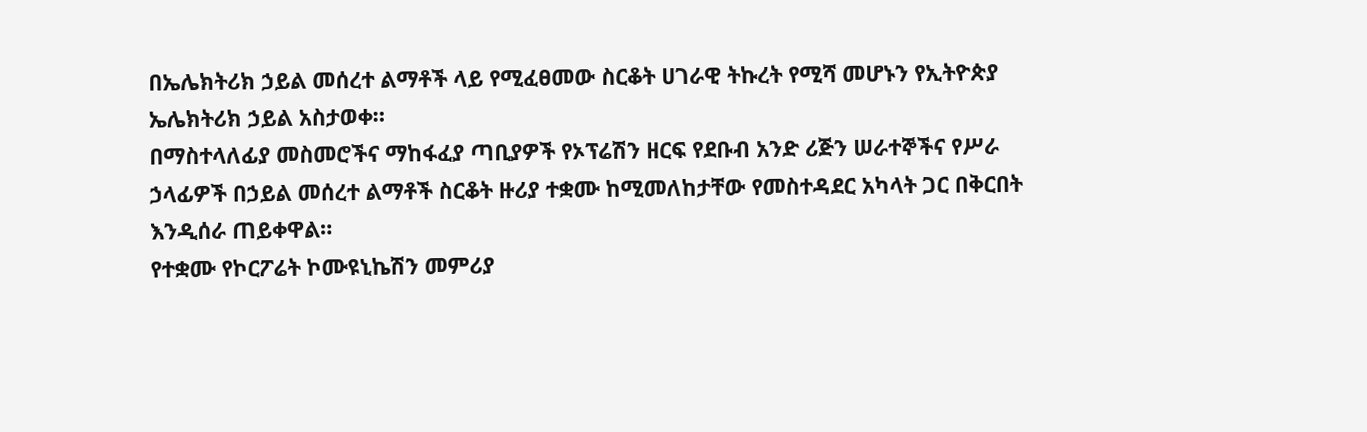በኤሌክትሪክ ኃይል መሰረተ ልማቶች ላይ የሚፈፀመው ስርቆት ሀገራዊ ትኩረት የሚሻ መሆኑን የኢትዮጵያ ኤሌክትሪክ ኃይል አስታወቀ።
በማስተላለፊያ መስመሮችና ማከፋፈያ ጣቢያዎች የኦፕሬሽን ዘርፍ የደቡብ አንድ ሪጅን ሠራተኞችና የሥራ ኃላፊዎች በኃይል መሰረተ ልማቶች ስርቆት ዙሪያ ተቋሙ ከሚመለከታቸው የመስተዳደር አካላት ጋር በቅርበት እንዲሰራ ጠይቀዋል።
የተቋሙ የኮርፖሬት ኮሙዩኒኬሽን መምሪያ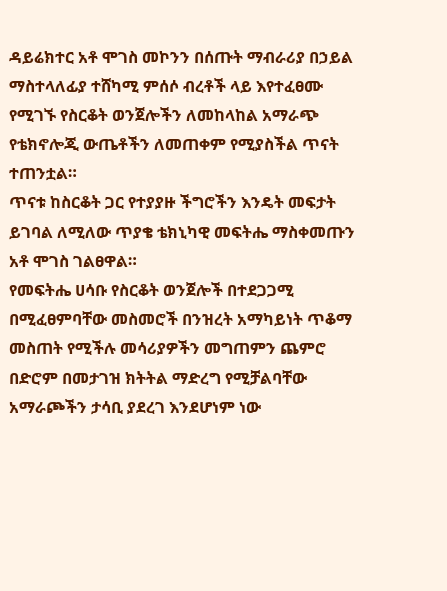ዳይሬክተር አቶ ሞገስ መኮንን በሰጡት ማብራሪያ በኃይል ማስተላለፊያ ተሸካሚ ምሰሶ ብረቶች ላይ እየተፈፀሙ የሚገኙ የስርቆት ወንጀሎችን ለመከላከል አማራጭ የቴክኖሎጂ ውጤቶችን ለመጠቀም የሚያስችል ጥናት ተጠንቷል።
ጥናቱ ከስርቆት ጋር የተያያዙ ችግሮችን እንዴት መፍታት ይገባል ለሚለው ጥያቄ ቴክኒካዊ መፍትሔ ማስቀመጡን አቶ ሞገስ ገልፀዋል።
የመፍትሔ ሀሳቡ የስርቆት ወንጀሎች በተደጋጋሚ በሚፈፀምባቸው መስመሮች በንዝረት አማካይነት ጥቆማ መስጠት የሚችሉ መሳሪያዎችን መግጠምን ጨምሮ በድሮም በመታገዝ ክትትል ማድረግ የሚቻልባቸው አማራጮችን ታሳቢ ያደረገ እንደሆነም ነው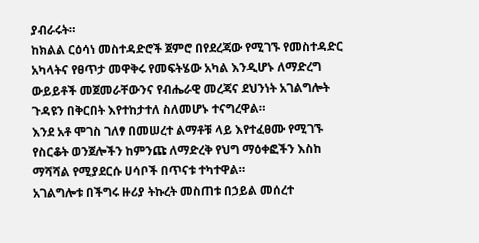ያብራሩት።
ከክልል ርዕሳነ መስተዳድሮች ጀምሮ በየደረጃው የሚገኙ የመስተዳድር አካላትና የፀጥታ መዋቅሩ የመፍትሄው አካል እንዲሆኑ ለማድረግ ውይይቶች መጀመራቸውንና የብሔራዊ መረጃና ደህንነት አገልግሎት ጉዳዩን በቅርበት እየተከታተለ ስለመሆኑ ተናግረዋል።
እንደ አቶ ሞገስ ገለፃ በመሠረተ ልማቶቹ ላይ እየተፈፀሙ የሚገኙ የስርቆት ወንጀሎችን ከምንጩ ለማድረቅ የህግ ማዕቀፎችን እስከ ማሻሻል የሚያደርሱ ሀሳቦች በጥናቱ ተካተዋል።
አገልግሎቱ በችግሩ ዙሪያ ትኩረት መስጠቱ በኃይል መሰረተ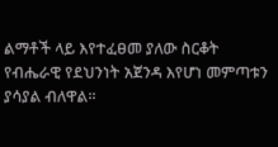ልማቶች ላይ እየተፈፀመ ያለው ስርቆት የብሔራዊ የደህንነት አጀንዳ እየሆነ መምጣቱን ያሳያል ብለዋል።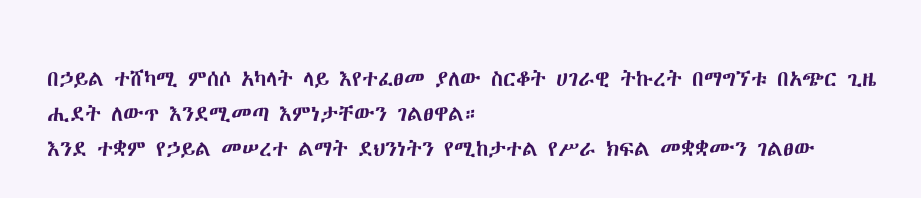በኃይል ተሸካሚ ምሰሶ አካላት ላይ እየተፈፀመ ያለው ስርቆት ሀገራዊ ትኩረት በማግኘቱ በአጭር ጊዜ ሒደት ለውጥ እንደሚመጣ እምነታቸውን ገልፀዋል።
እንደ ተቋም የኃይል መሠረተ ልማት ደህንነትን የሚከታተል የሥራ ክፍል መቋቋሙን ገልፀው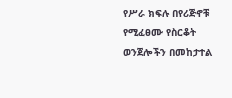የሥራ ክፍሉ በየሪጅኖቹ የሚፈፀሙ የስርቆት ወንጀሎችን በመከታተል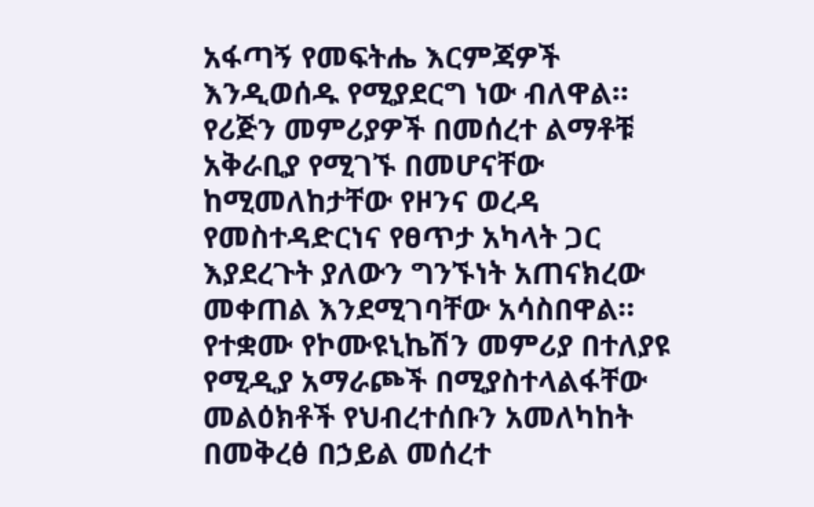አፋጣኝ የመፍትሔ እርምጃዎች እንዲወሰዱ የሚያደርግ ነው ብለዋል።
የሪጅን መምሪያዎች በመሰረተ ልማቶቹ አቅራቢያ የሚገኙ በመሆናቸው ከሚመለከታቸው የዞንና ወረዳ የመስተዳድርነና የፀጥታ አካላት ጋር እያደረጉት ያለውን ግንኙነት አጠናክረው መቀጠል እንደሚገባቸው አሳስበዋል።
የተቋሙ የኮሙዩኒኬሽን መምሪያ በተለያዩ የሚዲያ አማራጮች በሚያስተላልፋቸው መልዕክቶች የህብረተሰቡን አመለካከት በመቅረፅ በኃይል መሰረተ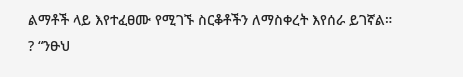ልማቶች ላይ እየተፈፀሙ የሚገኙ ስርቆቶችን ለማስቀረት እየሰራ ይገኛል።
? “ንፁህ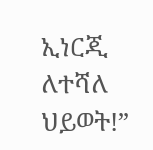ኢነርጂ ለተሻለ ህይወት!”